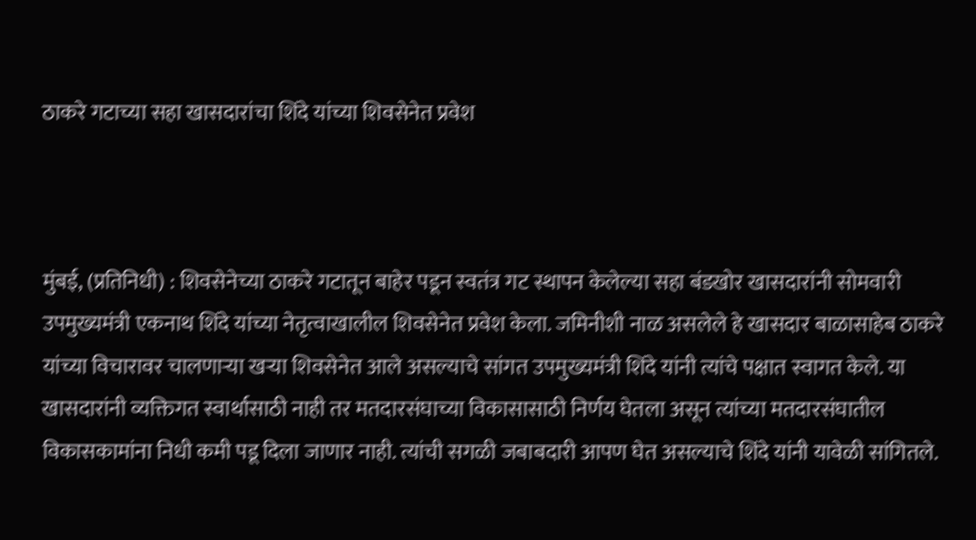ठाकरे गटाच्या सहा खासदारांचा शिंदे यांच्या शिवसेनेत प्रवेश



मुंबई, (प्रतिनिधी) : शिवसेनेच्या ठाकरे गटातून बाहेर पडून स्वतंत्र गट स्थापन केलेल्या सहा बंडखोर खासदारांनी सोमवारी उपमुख्यमंत्री एकनाथ शिंदे यांच्या नेतृत्वाखालील शिवसेनेत प्रवेश केला. जमिनीशी नाळ असलेले हे खासदार बाळासाहेब ठाकरे यांच्या विचारावर चालणार्‍या खर्‍या शिवसेनेत आले असल्याचे सांगत उपमुख्यमंत्री शिंदे यांनी त्यांचे पक्षात स्वागत केले. या खासदारांनी व्यक्तिगत स्वार्थासाठी नाही तर मतदारसंघाच्या विकासासाठी निर्णय घेतला असून त्यांच्या मतदारसंघातील विकासकामांना निधी कमी पडू दिला जाणार नाही. त्यांची सगळी जबाबदारी आपण घेत असल्याचे शिंदे यांनी यावेळी सांगितले.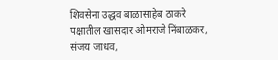शिवसेना उद्धव बाळासाहेब ठाकरे पक्षातील खासदार ओमराजे निंबाळकर, संजय जाधव,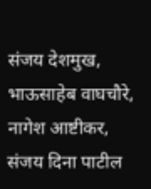संजय देशमुख, भाऊसाहेब वाघचौरे, नागेश आष्टीकर, संजय दिना पाटील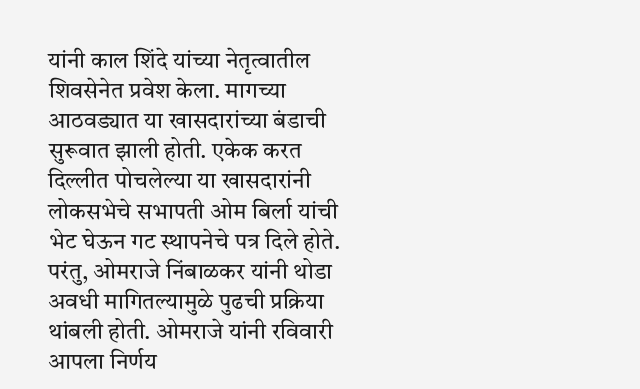यांनी काल शिंदे यांच्या नेतृत्वातील शिवसेनेत प्रवेश केला. मागच्या आठवड्यात या खासदारांच्या बंडाची सुरूवात झाली होती. एकेक करत दिल्लीत पोचलेल्या या खासदारांनी लोकसभेचे सभापती ओम बिर्ला यांची भेट घेऊन गट स्थापनेचे पत्र दिले होते. परंतु, ओमराजे निंबाळकर यांनी थोडा अवधी मागितल्यामुळे पुढची प्रक्रिया थांबली होती. ओमराजे यांनी रविवारी आपला निर्णय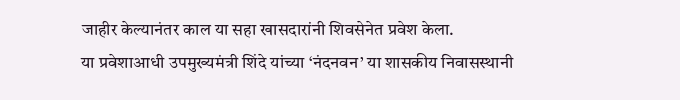जाहीर केल्यानंतर काल या सहा खासदारांनी शिवसेनेत प्रवेश केला.
या प्रवेशाआधी उपमुख्यमंत्री शिंदे यांच्या ‘नंदनवन’ या शासकीय निवासस्थानी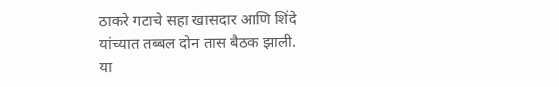ठाकरे गटाचे सहा खासदार आणि शिंदे यांच्यात तब्बल दोन तास बैठक झाली.
या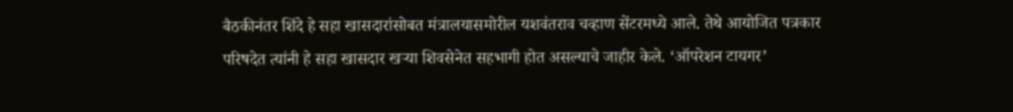बैठकीनंतर शिंदे हे सहा खासदारांसोबत मंत्रालयासमोरील यशवंतराव चव्हाण सेंटरमध्ये आले. तेथे आयोजित पत्रकार परिषदेत त्यांनी हे सहा खासदार खर्‍या शिवसेनेत सहभागी होत असल्याचे जाहीर केले. ‘ऑपरेशन टायगर’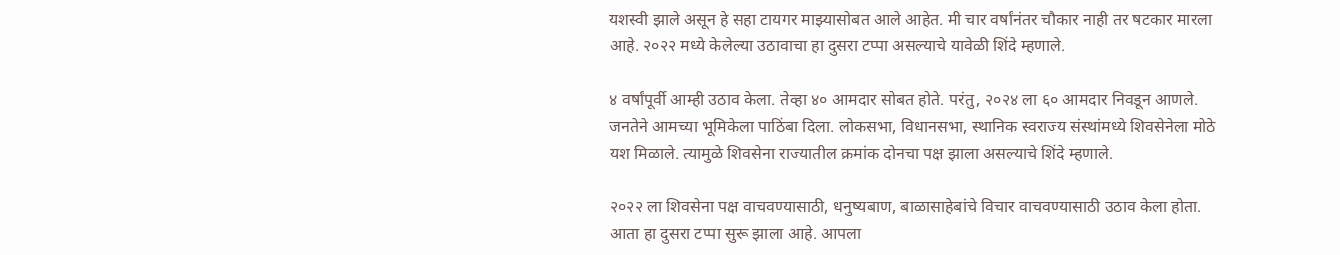यशस्वी झाले असून हे सहा टायगर माझ्यासोबत आले आहेत. मी चार वर्षांनंतर चौकार नाही तर षटकार मारला आहे. २०२२ मध्ये केलेल्या उठावाचा हा दुसरा टप्पा असल्याचे यावेळी शिंदे म्हणाले.

४ वर्षांपूर्वी आम्ही उठाव केला. तेव्हा ४० आमदार सोबत होते. परंतु, २०२४ ला ६० आमदार निवडून आणले. जनतेने आमच्या भूमिकेला पाठिंबा दिला. लोकसभा, विधानसभा, स्थानिक स्वराज्य संस्थांमध्ये शिवसेनेला मोठे यश मिळाले. त्यामुळे शिवसेना राज्यातील क्रमांक दोनचा पक्ष झाला असल्याचे शिंदे म्हणाले.

२०२२ ला शिवसेना पक्ष वाचवण्यासाठी, धनुष्यबाण, बाळासाहेबांचे विचार वाचवण्यासाठी उठाव केला होता. आता हा दुसरा टप्पा सुरू झाला आहे. आपला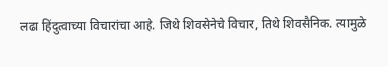लढा हिंदुत्वाच्या विचारांचा आहे. जिथे शिवसेनेचे विचार, तिथे शिवसैनिक. त्यामुळे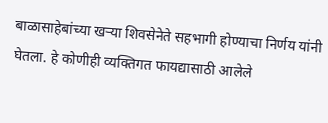बाळासाहेबांच्या खर्‍या शिवसेनेते सहभागी होण्याचा निर्णय यांनी घेतला. हे कोणीही व्यक्तिगत फायद्यासाठी आलेले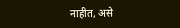नाहीत, असे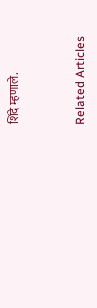शिंदे म्हणाले.


Related Articles